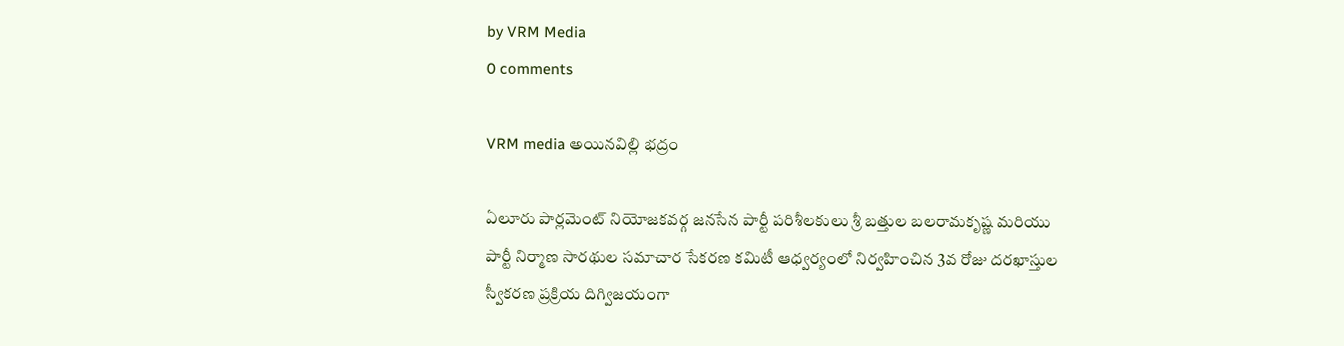by VRM Media
0 comments

VRM media అయినవిల్లి భద్రం

ఏలూరు పార్లమెంట్ నియోజకవర్గ జనసేన పార్టీ పరిశీలకులు శ్రీ బత్తుల బలరామకృష్ణ మరియు పార్టీ నిర్మాణ సారథుల సమాచార సేకరణ కమిటీ ఆధ్వర్యంలో నిర్వహించిన 3వ రోజు దరఖాస్తుల స్వీకరణ ప్రక్రియ దిగ్విజయంగా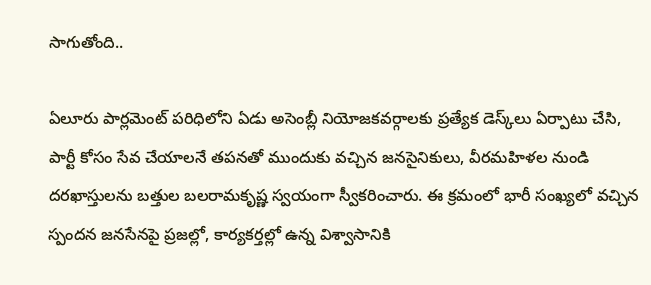సాగుతోంది..

ఏలూరు పార్లమెంట్ పరిధిలోని ఏడు అసెంబ్లీ నియోజకవర్గాలకు ప్రత్యేక డెస్క్‌లు ఏర్పాటు చేసి, పార్టీ కోసం సేవ చేయాలనే తపనతో ముందుకు వచ్చిన జనసైనికులు, వీరమహిళల నుండి దరఖాస్తులను బత్తుల బలరామకృష్ణ స్వయంగా స్వీకరించారు. ఈ క్రమంలో భారీ సంఖ్యలో వచ్చిన స్పందన జనసేనపై ప్రజల్లో, కార్యకర్తల్లో ఉన్న విశ్వాసానికి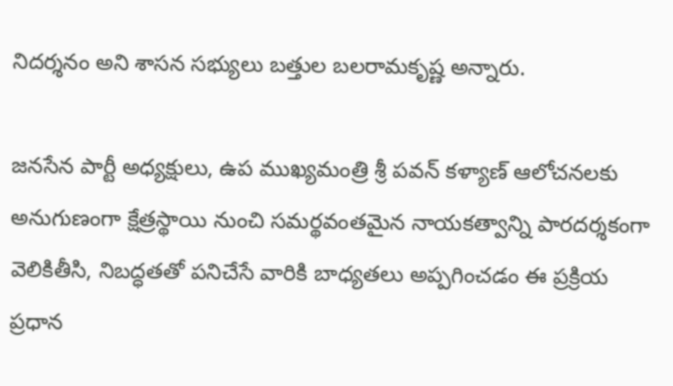నిదర్శనం అని శాసన సభ్యులు బత్తుల బలరామకృష్ణ అన్నారు.

జనసేన పార్టీ అధ్యక్షులు, ఉప ముఖ్యమంత్రి శ్రీ పవన్ కళ్యాణ్ ఆలోచనలకు అనుగుణంగా క్షేత్రస్థాయి నుంచి సమర్థవంతమైన నాయకత్వాన్ని పారదర్శకంగా వెలికితీసి, నిబద్ధతతో పనిచేసే వారికి బాధ్యతలు అప్పగించడం ఈ ప్రక్రియ ప్రధాన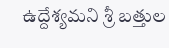ఉద్దేశ్యమని శ్రీ బత్తుల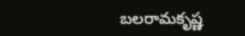బలరామకృష్ణ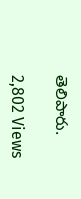తెలిపారు.

2,802 Views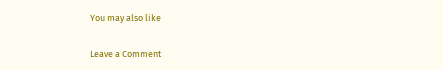You may also like

Leave a Comment